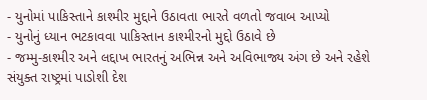- યુનોમાં પાકિસ્તાને કાશ્મીર મુદ્દાને ઉઠાવતા ભારતે વળતો જવાબ આપ્યો
- યુનોનું ધ્યાન ભટકાવવા પાકિસ્તાન કાશ્મીરનો મુદ્દો ઉઠાવે છે
- જમ્મુ-કાશ્મીર અને લદ્દાખ ભારતનું અભિન્ન અને અવિભાજ્ય અંગ છે અને રહેશે
સંયુક્ત રાષ્ટ્રમાં પાડોશી દેશ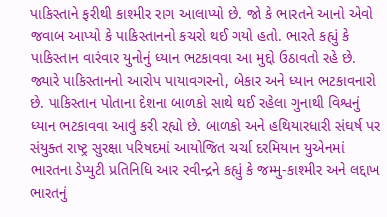પાકિસ્તાને ફરીથી કાશ્મીર રાગ આલાપ્યો છે. જો કે ભારતને આનો એવો જવાબ આપ્યો કે પાકિસ્તાનનો કચરો થઈ ગયો હતો. ભારતે કહ્યું કે પાકિસ્તાન વારંવાર યુનોનું ધ્યાન ભટકાવવા આ મુદ્દો ઉઠાવતો રહે છે. જ્યારે પાકિસ્તાનનો આરોપ પાયાવગરનો, બેકાર અને ધ્યાન ભટકાવનારો છે. પાકિસ્તાન પોતાના દેશના બાળકો સાથે થઈ રહેલા ગુનાથી વિશ્વનું ધ્યાન ભટકાવવા આવું કરી રહ્યો છે. બાળકો અને હથિયારધારી સંઘર્ષ પર સંયુક્ત રાષ્ટ્ર સુરક્ષા પરિષદમાં આયોજિત ચર્ચા દરમિયાન યુએનમાં ભારતના ડેપ્યુટી પ્રતિનિધિ આર રવીન્દ્રને કહ્યું કે જમ્મુ-કાશ્મીર અને લદ્દાખ ભારતનું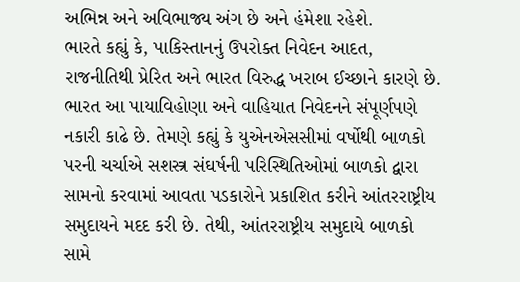અભિન્ન અને અવિભાજ્ય અંગ છે અને હંમેશા રહેશે.
ભારતે કહ્યું કે, પાકિસ્તાનનું ઉપરોક્ત નિવેદન આદત, રાજનીતિથી પ્રેરિત અને ભારત વિરુદ્ધ ખરાબ ઈચ્છાને કારણે છે. ભારત આ પાયાવિહોણા અને વાહિયાત નિવેદનને સંપૂર્ણપણે નકારી કાઢે છે. તેમણે કહ્યું કે યુએનએસસીમાં વર્ષોથી બાળકો પરની ચર્ચાએ સશસ્ત્ર સંઘર્ષની પરિસ્થિતિઓમાં બાળકો દ્વારા સામનો કરવામાં આવતા પડકારોને પ્રકાશિત કરીને આંતરરાષ્ટ્રીય સમુદાયને મદદ કરી છે. તેથી, આંતરરાષ્ટ્રીય સમુદાયે બાળકો સામે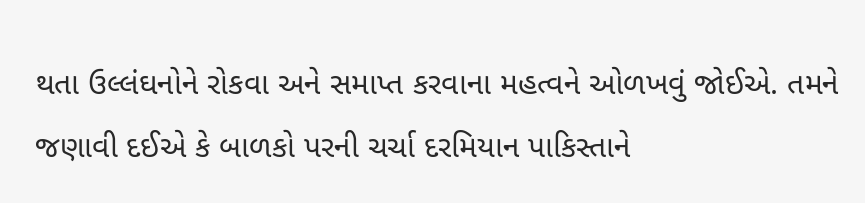થતા ઉલ્લંઘનોને રોકવા અને સમાપ્ત કરવાના મહત્વને ઓળખવું જોઈએ. તમને જણાવી દઈએ કે બાળકો પરની ચર્ચા દરમિયાન પાકિસ્તાને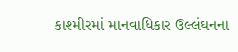કાશ્મીરમાં માનવાધિકાર ઉલ્લંઘનના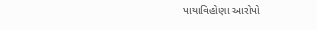પાયાવિહોણા આરોપો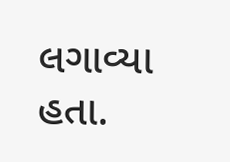લગાવ્યા હતા.